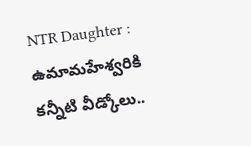NTR Daughter : ఉమామ‌హేశ్వ‌రికి క‌న్నీటి వీడ్కోలు..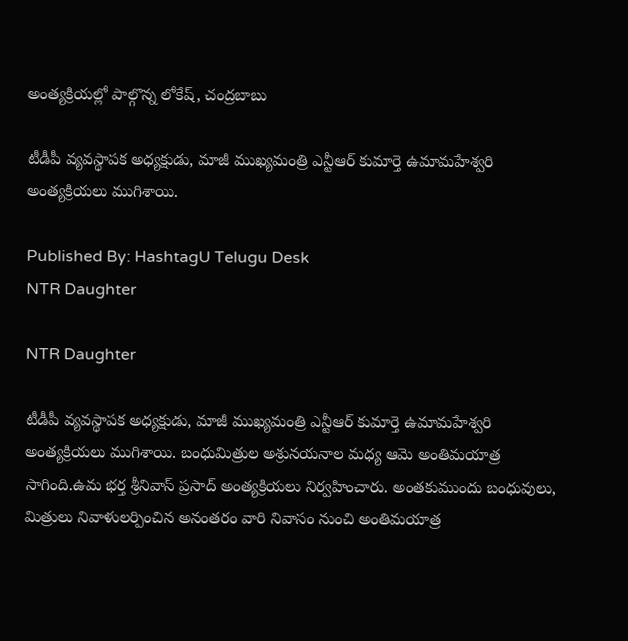అంత్య‌క్రియల్లో పాల్గొన్న లోకేష్, చంద్ర‌బాబు

టీడీపీ వ్య‌వ‌స్థాప‌క అధ్య‌క్షుడు, మాజీ ముఖ్య‌మంత్రి ఎన్టీఆర్ కుమార్తె ఉమామ‌హేశ్వ‌రి అంత్య‌క్రియ‌లు ముగిశాయి.

Published By: HashtagU Telugu Desk
NTR Daughter

NTR Daughter

టీడీపీ వ్య‌వ‌స్థాప‌క అధ్య‌క్షుడు, మాజీ ముఖ్య‌మంత్రి ఎన్టీఆర్ కుమార్తె ఉమామ‌హేశ్వ‌రి అంత్య‌క్రియ‌లు ముగిశాయి. బంధుమిత్రుల అశ్రున‌య‌నాల మ‌ధ్య ఆమె అంతిమ‌యాత్ర సాగింది.ఉమ భర్త శ్రీనివాస్‌ ప్రసాద్‌ అంత్యక్రియలు నిర్వహించారు. అంతకుముందు బంధువులు, మిత్రులు నివాళులర్పించిన అనంతరం వారి నివాసం నుంచి అంతిమయాత్ర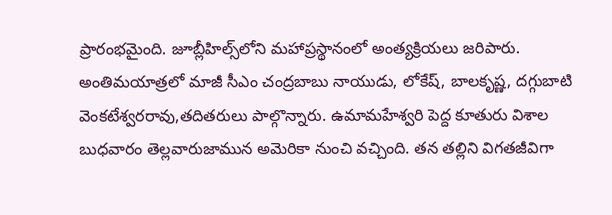ప్రారంభమైంది. జూబ్లీహిల్స్‌లోని మహాప్రస్థానంలో అంత్య‌క్రియ‌లు జ‌రిపారు. అంతిమ‌యాత్ర‌లో మాజీ సీఎం చంద్ర‌బాబు నాయుడు, లోకేష్‌, బాల‌కృష్ణ‌, ద‌గ్గుబాటి వెంక‌టేశ్వ‌ర‌రావు,త‌దిత‌రులు పాల్గొన్నారు. ఉమామ‌హేశ్వ‌రి పెద్ద కూతురు విశాల బుధవారం తెల్లవారుజామున అమెరికా నుంచి వచ్చింది. త‌న తల్లిని విగ‌త‌జీవిగా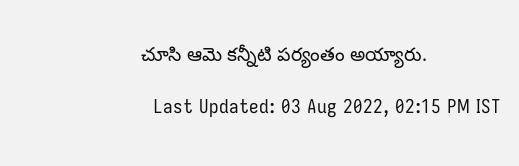చూసి ఆమె కన్నీటి ప‌ర్యంతం అయ్యారు.

  Last Updated: 03 Aug 2022, 02:15 PM IST